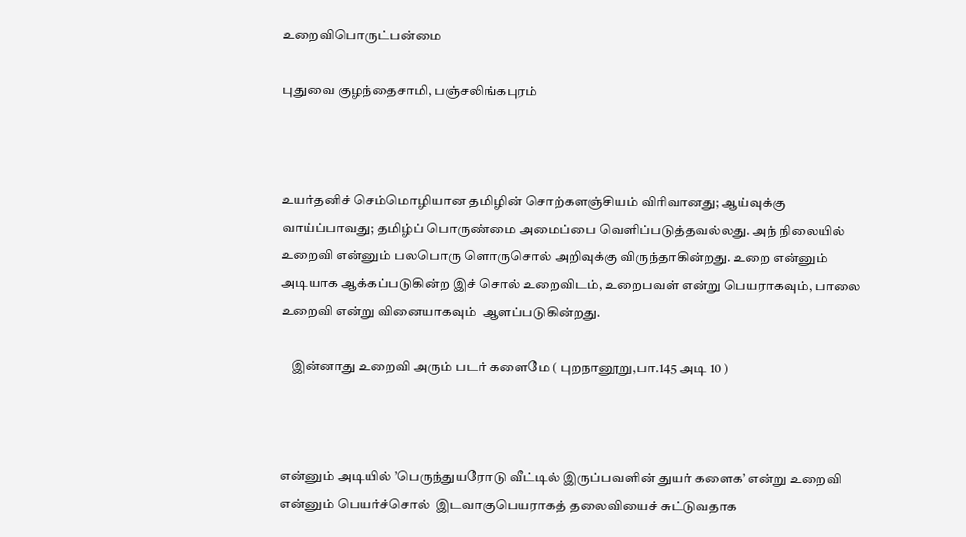உறைவிபொருட்பன்மை

புதுவை குழந்தைசாமி, பஞ்சலிங்கபுரம்



உயர்தனிச் செம்மொழியான தமிழின் சொற்களஞ்சியம் விரிவானது; ஆய்வுக்கு வாய்ப்பாவது; தமிழ்ப் பொருண்மை அமைப்பை வெளிப்படுத்தவல்லது. அந் நிலையில்  உறைவி என்னும் பலபொரு ளொருசொல் அறிவுக்கு விருந்தாகின்றது. உறை என்னும் அடியாக ஆக்கப்படுகின்ற இச் சொல் உறைவிடம், உறைபவள் என்று பெயராகவும், பாலை உறைவி என்று வினையாகவும்  ஆளப்படுகின்றது.

    இன்னாது உறைவி அரும் படர் களைமே ( புறநானூறு,பா.145 அடி 10 )



என்னும் அடியில் ’பெருந்துயரோடு வீட்டில் இருப்பவளின் துயர் களைக’ என்று உறைவி என்னும் பெயர்ச்சொல்  இடவாகுபெயராகத் தலைவியைச் சுட்டுவதாக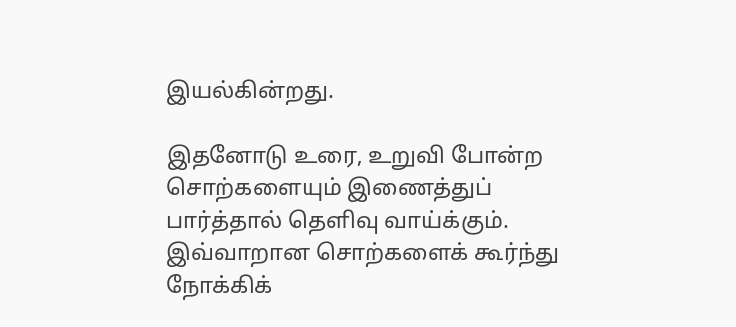இயல்கின்றது.

இதனோடு உரை, உறுவி போன்ற சொற்களையும் இணைத்துப் பார்த்தால் தெளிவு வாய்க்கும். இவ்வாறான சொற்களைக் கூர்ந்து நோக்கிக்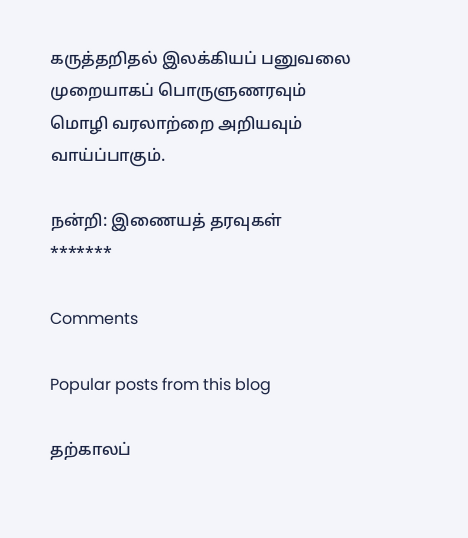கருத்தறிதல் இலக்கியப் பனுவலை முறையாகப் பொருளுணரவும் மொழி வரலாற்றை அறியவும் வாய்ப்பாகும்.

நன்றி: இணையத் தரவுகள்                                         *******

Comments

Popular posts from this blog

தற்காலப்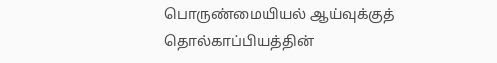பொருண்மையியல் ஆய்வுக்குத் தொல்காப்பியத்தின்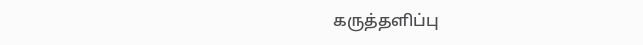கருத்தளிப்பு